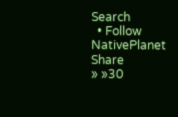Search
  • Follow NativePlanet
Share
» »30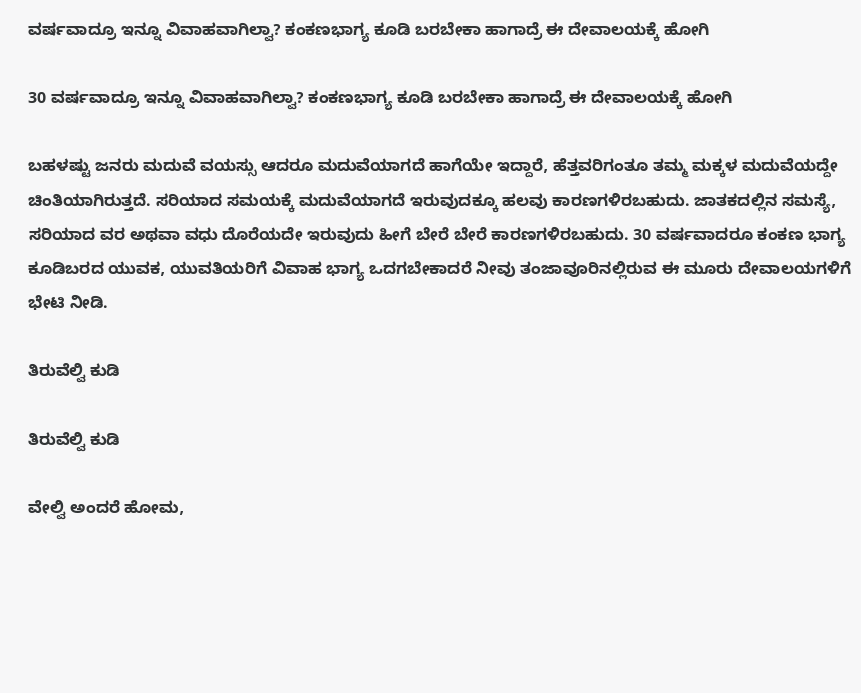ವರ್ಷವಾದ್ರೂ ಇನ್ನೂ ವಿವಾಹವಾಗಿಲ್ವಾ? ಕಂಕಣಭಾಗ್ಯ ಕೂಡಿ ಬರಬೇಕಾ ಹಾಗಾದ್ರೆ ಈ ದೇವಾಲಯಕ್ಕೆ ಹೋಗಿ

30 ವರ್ಷವಾದ್ರೂ ಇನ್ನೂ ವಿವಾಹವಾಗಿಲ್ವಾ? ಕಂಕಣಭಾಗ್ಯ ಕೂಡಿ ಬರಬೇಕಾ ಹಾಗಾದ್ರೆ ಈ ದೇವಾಲಯಕ್ಕೆ ಹೋಗಿ

ಬಹಳಷ್ಟು ಜನರು ಮದುವೆ ವಯಸ್ಸು ಆದರೂ ಮದುವೆಯಾಗದೆ ಹಾಗೆಯೇ ಇದ್ದಾರೆ, ಹೆತ್ತವರಿಗಂತೂ ತಮ್ಮ ಮಕ್ಕಳ ಮದುವೆಯದ್ದೇ ಚಿಂತಿಯಾಗಿರುತ್ತದೆ. ಸರಿಯಾದ ಸಮಯಕ್ಕೆ ಮದುವೆಯಾಗದೆ ಇರುವುದಕ್ಕೂ ಹಲವು ಕಾರಣಗಳಿರಬಹುದು. ಜಾತಕದಲ್ಲಿನ ಸಮಸ್ಯೆ, ಸರಿಯಾದ ವರ ಅಥವಾ ವಧು ದೊರೆಯದೇ ಇರುವುದು ಹೀಗೆ ಬೇರೆ ಬೇರೆ ಕಾರಣಗಳಿರಬಹುದು. 30 ವರ್ಷವಾದರೂ ಕಂಕಣ ಭಾಗ್ಯ ಕೂಡಿಬರದ ಯುವಕ, ಯುವತಿಯರಿಗೆ ವಿವಾಹ ಭಾಗ್ಯ ಒದಗಬೇಕಾದರೆ ನೀವು ತಂಜಾವೂರಿನಲ್ಲಿರುವ ಈ ಮೂರು ದೇವಾಲಯಗಳಿಗೆ ಭೇಟಿ ನೀಡಿ.

ತಿರುವೆಲ್ವಿ ಕುಡಿ

ತಿರುವೆಲ್ವಿ ಕುಡಿ

ವೇಲ್ವಿ ಅಂದರೆ ಹೋಮ,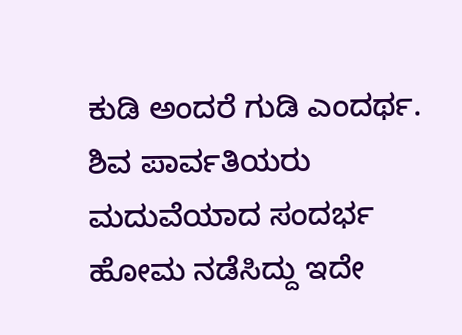ಕುಡಿ ಅಂದರೆ ಗುಡಿ ಎಂದರ್ಥ. ಶಿವ ಪಾರ್ವತಿಯರು ಮದುವೆಯಾದ ಸಂದರ್ಭ ಹೋಮ ನಡೆಸಿದ್ದು ಇದೇ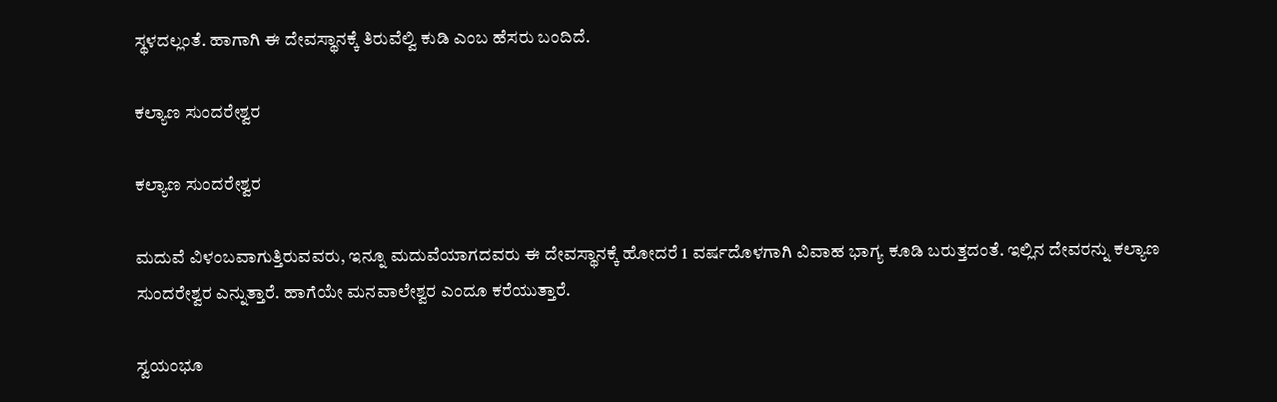ಸ್ಥಳದಲ್ಲಂತೆ. ಹಾಗಾಗಿ ಈ ದೇವಸ್ಥಾನಕ್ಕೆ ತಿರುವೆಲ್ವಿ ಕುಡಿ ಎಂಬ ಹೆಸರು ಬಂದಿದೆ.

ಕಲ್ಯಾಣ ಸುಂದರೇಶ್ವರ

ಕಲ್ಯಾಣ ಸುಂದರೇಶ್ವರ

ಮದುವೆ ವಿಳಂಬವಾಗುತ್ತಿರುವವರು, ಇನ್ನೂ ಮದುವೆಯಾಗದವರು ಈ ದೇವಸ್ಥಾನಕ್ಕೆ ಹೋದರೆ 1 ವರ್ಷದೊಳಗಾಗಿ ವಿವಾಹ ಭಾಗ್ಯ ಕೂಡಿ ಬರುತ್ತದಂತೆ. ಇಲ್ಲಿನ ದೇವರನ್ನು ಕಲ್ಯಾಣ ಸುಂದರೇಶ್ವರ ಎನ್ನುತ್ತಾರೆ. ಹಾಗೆಯೇ ಮನವಾಲೇಶ್ವರ ಎಂದೂ ಕರೆಯುತ್ತಾರೆ.

ಸ್ವಯಂಭೂ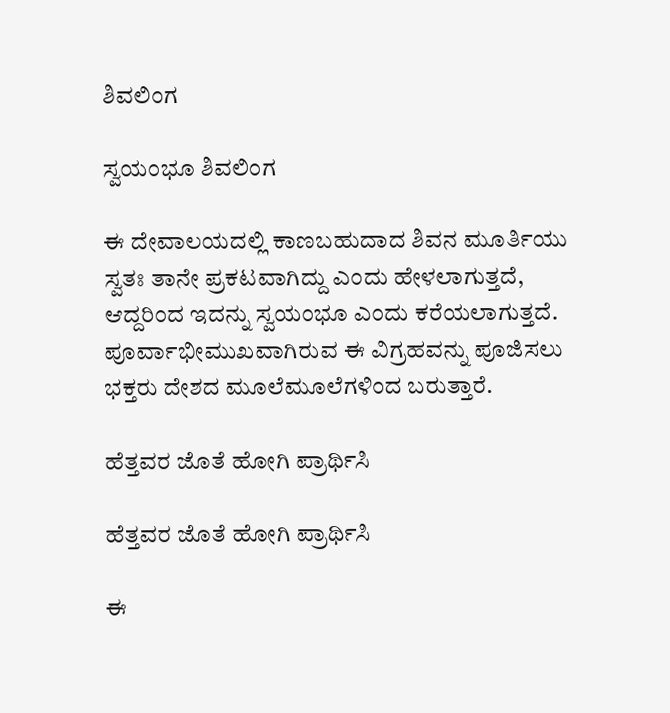ಶಿವಲಿಂಗ

ಸ್ವಯಂಭೂ ಶಿವಲಿಂಗ

ಈ ದೇವಾಲಯದಲ್ಲಿ ಕಾಣಬಹುದಾದ ಶಿವನ ಮೂರ್ತಿಯು ಸ್ವತಃ ತಾನೇ ಪ್ರಕಟವಾಗಿದ್ದು ಎಂದು ಹೇಳಲಾಗುತ್ತದೆ, ಆದ್ದರಿಂದ ಇದನ್ನು ಸ್ವಯಂಭೂ ಎಂದು ಕರೆಯಲಾಗುತ್ತದೆ. ಪೂರ್ವಾಭೀಮುಖವಾಗಿರುವ ಈ ವಿಗ್ರಹವನ್ನು ಪೂಜಿಸಲು ಭಕ್ತರು ದೇಶದ ಮೂಲೆಮೂಲೆಗಳಿಂದ ಬರುತ್ತಾರೆ.

ಹೆತ್ತವರ ಜೊತೆ ಹೋಗಿ ಪ್ರಾರ್ಥಿಸಿ

ಹೆತ್ತವರ ಜೊತೆ ಹೋಗಿ ಪ್ರಾರ್ಥಿಸಿ

ಈ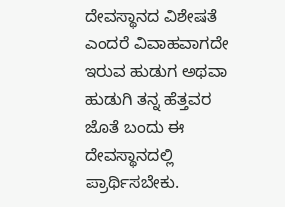ದೇವಸ್ಥಾನದ ವಿಶೇಷತೆ ಎಂದರೆ ವಿವಾಹವಾಗದೇ ಇರುವ ಹುಡುಗ ಅಥವಾ ಹುಡುಗಿ ತನ್ನ ಹೆತ್ತವರ ಜೊತೆ ಬಂದು ಈ ದೇವಸ್ಥಾನದಲ್ಲಿ ಪ್ರಾರ್ಥಿಸಬೇಕು.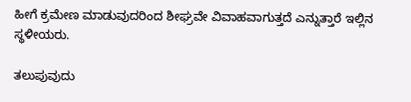ಹೀಗೆ ಕ್ರಮೇಣ ಮಾಡುವುದರಿಂದ ಶೀಘ್ರವೇ ವಿವಾಹವಾಗುತ್ತದೆ ಎನ್ನುತ್ತಾರೆ ಇಲ್ಲಿನ ಸ್ಥಳೀಯರು.

ತಲುಪುವುದು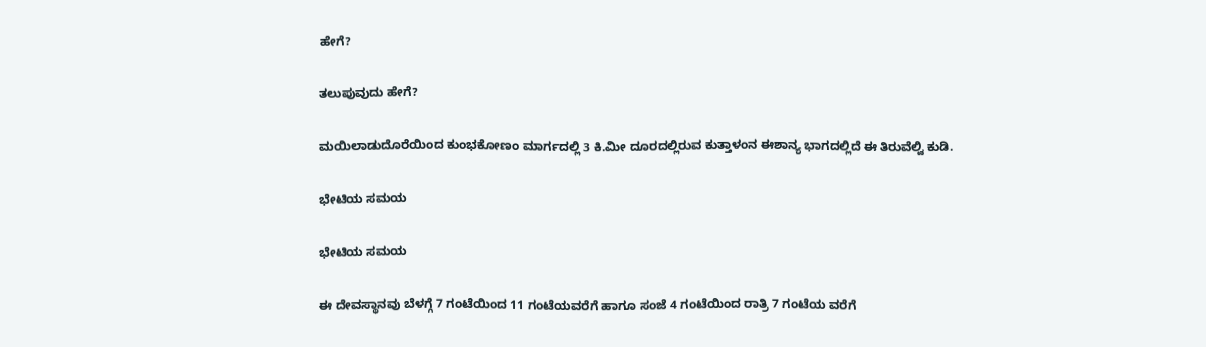ಹೇಗೆ?

ತಲುಪುವುದು ಹೇಗೆ?

ಮಯಿಲಾಡುದೊರೆಯಿಂದ ಕುಂಭಕೋಣಂ ಮಾರ್ಗದಲ್ಲಿ 3 ಕಿ.ಮೀ ದೂರದಲ್ಲಿರುವ ಕುತ್ತಾಳಂನ ಈಶಾನ್ಯ ಭಾಗದಲ್ಲಿದೆ ಈ ತಿರುವೆಲ್ವಿ ಕುಡಿ.

ಭೇಟಿಯ ಸಮಯ

ಭೇಟಿಯ ಸಮಯ

ಈ ದೇವಸ್ಥಾನವು ಬೆಳಗ್ಗೆ 7 ಗಂಟೆಯಿಂದ 11 ಗಂಟೆಯವರೆಗೆ ಹಾಗೂ ಸಂಜೆ 4 ಗಂಟೆಯಿಂದ ರಾತ್ರಿ 7 ಗಂಟೆಯ ವರೆಗೆ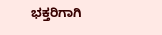ಭಕ್ತರಿಗಾಗಿ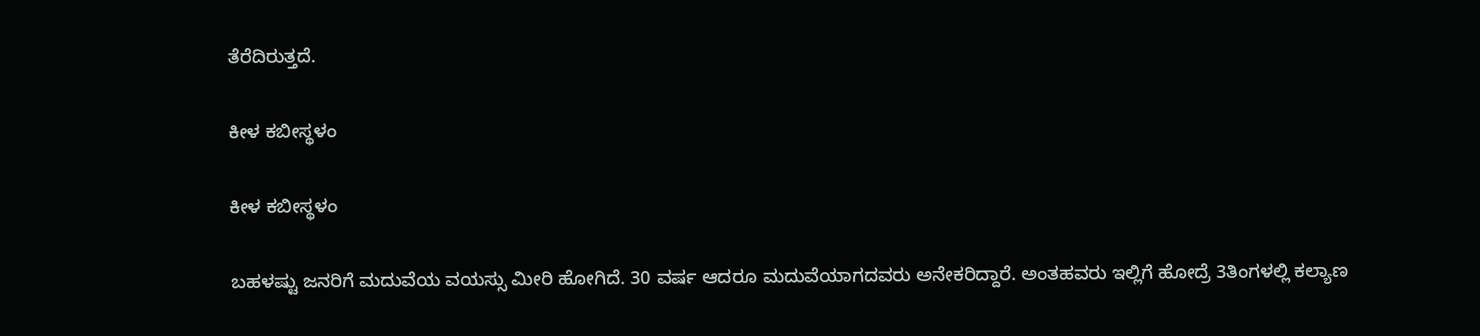ತೆರೆದಿರುತ್ತದೆ.

ಕೀಳ ಕಬೀಸ್ಥಳಂ

ಕೀಳ ಕಬೀಸ್ಥಳಂ

ಬಹಳಷ್ಟು ಜನರಿಗೆ ಮದುವೆಯ ವಯಸ್ಸು ಮೀರಿ ಹೋಗಿದೆ. 30 ವರ್ಷ ಆದರೂ ಮದುವೆಯಾಗದವರು ಅನೇಕರಿದ್ದಾರೆ. ಅಂತಹವರು ಇಲ್ಲಿಗೆ ಹೋದ್ರೆ 3ತಿಂಗಳಲ್ಲಿ ಕಲ್ಯಾಣ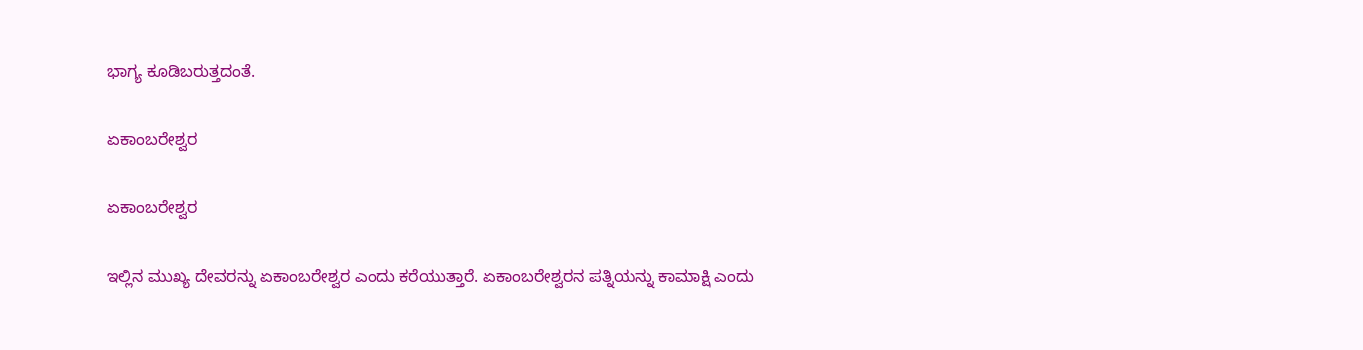ಭಾಗ್ಯ ಕೂಡಿಬರುತ್ತದಂತೆ.

ಏಕಾಂಬರೇಶ್ವರ

ಏಕಾಂಬರೇಶ್ವರ

ಇಲ್ಲಿನ ಮುಖ್ಯ ದೇವರನ್ನು ಏಕಾಂಬರೇಶ್ವರ ಎಂದು ಕರೆಯುತ್ತಾರೆ. ಏಕಾಂಬರೇಶ್ವರನ ಪತ್ನಿಯನ್ನು ಕಾಮಾಕ್ಷಿ ಎಂದು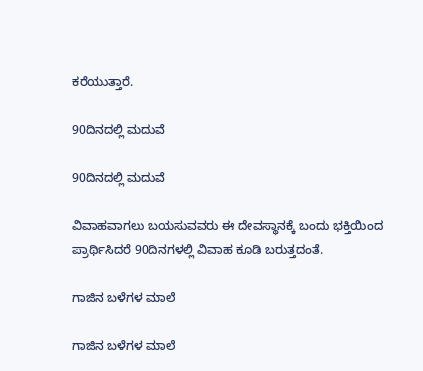ಕರೆಯುತ್ತಾರೆ.

90ದಿನದಲ್ಲಿ ಮದುವೆ

90ದಿನದಲ್ಲಿ ಮದುವೆ

ವಿವಾಹವಾಗಲು ಬಯಸುವವರು ಈ ದೇವಸ್ಥಾನಕ್ಕೆ ಬಂದು ಭಕ್ತಿಯಿಂದ ಪ್ರಾರ್ಥಿಸಿದರೆ 90ದಿನಗಳಲ್ಲಿ ವಿವಾಹ ಕೂಡಿ ಬರುತ್ತದಂತೆ.

ಗಾಜಿನ ಬಳೆಗಳ ಮಾಲೆ

ಗಾಜಿನ ಬಳೆಗಳ ಮಾಲೆ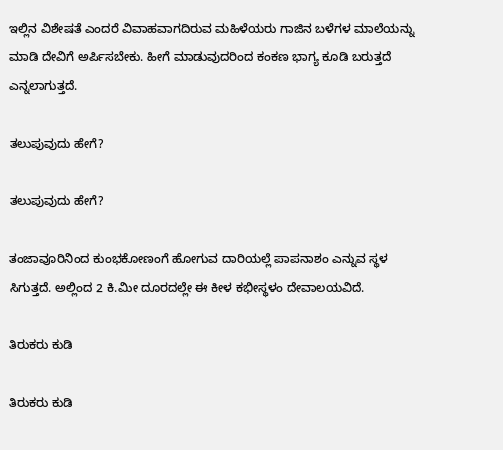ಇಲ್ಲಿನ ವಿಶೇಷತೆ ಎಂದರೆ ವಿವಾಹವಾಗದಿರುವ ಮಹಿಳೆಯರು ಗಾಜಿನ ಬಳೆಗಳ ಮಾಲೆಯನ್ನು ಮಾಡಿ ದೇವಿಗೆ ಅರ್ಪಿಸಬೇಕು. ಹೀಗೆ ಮಾಡುವುದರಿಂದ ಕಂಕಣ ಭಾಗ್ಯ ಕೂಡಿ ಬರುತ್ತದೆ ಎನ್ನಲಾಗುತ್ತದೆ.

ತಲುಪುವುದು ಹೇಗೆ?

ತಲುಪುವುದು ಹೇಗೆ?

ತಂಜಾವೂರಿನಿಂದ ಕುಂಭಕೋಣಂಗೆ ಹೋಗುವ ದಾರಿಯಲ್ಲೆ ಪಾಪನಾಶಂ ಎನ್ನುವ ಸ್ಥಳ ಸಿಗುತ್ತದೆ. ಅಲ್ಲಿಂದ 2 ಕಿ.ಮೀ ದೂರದಲ್ಲೇ ಈ ಕೀಳ ಕಭೀಸ್ಥಳಂ ದೇವಾಲಯವಿದೆ.

ತಿರುಕರು ಕುಡಿ

ತಿರುಕರು ಕುಡಿ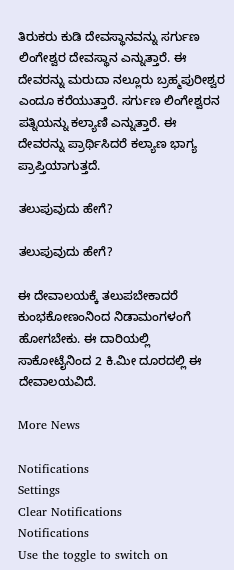ತಿರುಕರು ಕುಡಿ ದೇವಸ್ಥಾನವನ್ನು ಸರ್ಗುಣ ಲಿಂಗೇಶ್ವರ ದೇವಸ್ಥಾನ ಎನ್ನುತ್ತಾರೆ. ಈ ದೇವರನ್ನು ಮರುದಾ ನಲ್ಲೂರು ಬ್ರಹ್ಮಪುರೀಶ್ವರ ಎಂದೂ ಕರೆಯುತ್ತಾರೆ. ಸರ್ಗುಣ ಲಿಂಗೇಶ್ವರನ ಪತ್ನಿಯನ್ನು ಕಲ್ಯಾಣಿ ಎನ್ನುತ್ತಾರೆ. ಈ ದೇವರನ್ನು ಪ್ರಾರ್ಥಿಸಿದರೆ ಕಲ್ಯಾಣ ಭಾಗ್ಯ ಪ್ರಾಪ್ತಿಯಾಗುತ್ತದೆ.

ತಲುಪುವುದು ಹೇಗೆ?

ತಲುಪುವುದು ಹೇಗೆ?

ಈ ದೇವಾಲಯಕ್ಕೆ ತಲುಪಬೇಕಾದರೆ ಕುಂಭಕೋಣಂನಿಂದ ನಿಡಾಮಂಗಳಂಗೆ ಹೋಗಬೇಕು. ಈ ದಾರಿಯಲ್ಲಿ ಸಾಕೋಟೈನಿಂದ 2 ಕಿ.ಮೀ ದೂರದಲ್ಲಿ ಈ ದೇವಾಲಯವಿದೆ.

More News

Notifications
Settings
Clear Notifications
Notifications
Use the toggle to switch on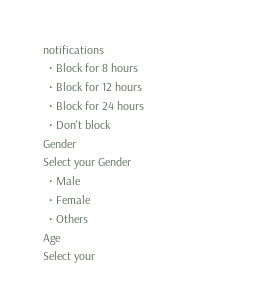notifications
  • Block for 8 hours
  • Block for 12 hours
  • Block for 24 hours
  • Don't block
Gender
Select your Gender
  • Male
  • Female
  • Others
Age
Select your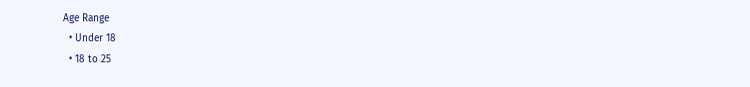Age Range
  • Under 18
  • 18 to 25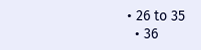• 26 to 35
  • 36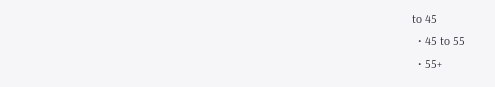to 45
  • 45 to 55
  • 55+